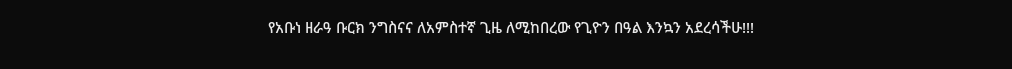የአቡነ ዘራዓ ቡርክ ንግስናና ለአምስተኛ ጊዜ ለሚከበረው የጊዮን በዓል እንኳን አደረሳችሁ!!!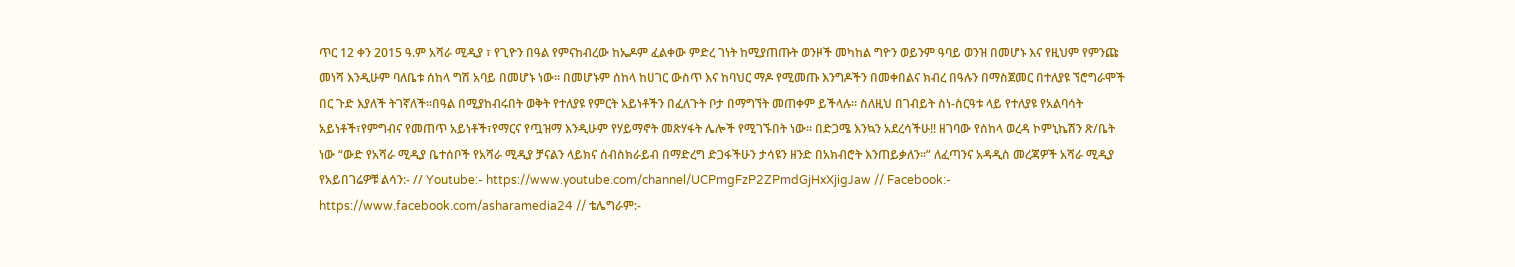ጥር 12 ቀን 2015 ዓ.ም አሻራ ሚዲያ ፣ የጊዮን በዓል የምናከብረው ከኤዶም ፈልቀው ምድረ ገነት ከሚያጠጡት ወንዞች መካከል ግዮን ወይንም ዓባይ ወንዝ በመሆኑ እና የዚህም የምንጩ መነሻ እንዲሁም ባለቤቱ ሰከላ ግሽ አባይ በመሆኑ ነው። በመሆኑም ሰከላ ከሀገር ውስጥ እና ከባህር ማዶ የሚመጡ እንግዶችን በመቀበልና ክብረ በዓሉን በማስጀመር በተለያዩ ኘሮግራሞች በር ጉድ እያለች ትገኛለች።በዓል በሚያከብሩበት ወቅት የተለያዩ የምርት አይነቶችን በፈለጉት ቦታ በማግኘት መጠቀም ይችላሉ። ስለዚህ በገብይት ስነ-ስርዓቱ ላይ የተለያዩ የአልባሳት አይነቶች፣የምግብና የመጠጥ አይነቶች፣የማርና የጧዝማ እንዲሁም የሃይማኖት መጽሃፋት ሌሎች የሚገኙበት ነው። በድጋሜ እንኳን አደረሳችሁ!! ዘገባው የሰከላ ወረዳ ኮምኒኬሽን ጽ/ቤት ነው “ውድ የአሻራ ሚዲያ ቤተሰቦች የአሻራ ሚዲያ ቻናልን ላይክና ሰብስክራይብ በማድረግ ድጋፋችሁን ታሳዩን ዘንድ በአክብሮት እንጠይቃለን።” ለፈጣንና አዳዲስ መረጃዎች አሻራ ሚዲያ የአይበገሬዎቹ ልሳን:- // Youtube:- https://www.youtube.com/channel/UCPmgFzP2ZPmdGjHxXjigJaw // Facebook:- https://www.facebook.com/asharamedia24 // ቴሌግራም:-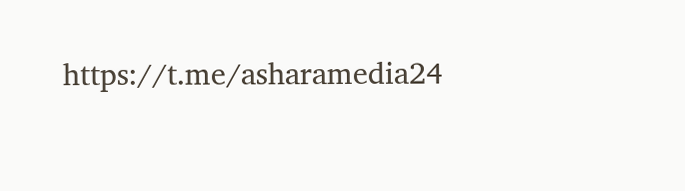https://t.me/asharamedia24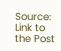Source: Link to the Post